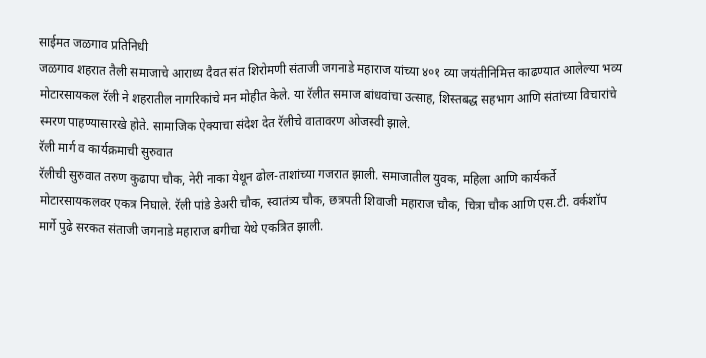साईमत जळगाव प्रतिनिधी
जळगाव शहरात तैली समाजाचे आराध्य दैवत संत शिरोमणी संताजी जगनाडे महाराज यांच्या ४०१ व्या जयंतीनिमित्त काढण्यात आलेल्या भव्य मोटारसायकल रॅली ने शहरातील नागरिकांचे मन मोहीत केले. या रॅलीत समाज बांधवांचा उत्साह, शिस्तबद्ध सहभाग आणि संतांच्या विचारांचे स्मरण पाहण्यासारखे होते. सामाजिक ऐक्याचा संदेश देत रॅलीचे वातावरण ओजस्वी झाले.
रॅली मार्ग व कार्यक्रमाची सुरुवात
रॅलीची सुरुवात तरुण कुढापा चौक, नेरी नाका येथून ढोल-ताशांच्या गजरात झाली. समाजातील युवक, महिला आणि कार्यकर्ते मोटारसायकलवर एकत्र निघाले. रॅली पांडे डेअरी चौक, स्वातंत्र्य चौक, छत्रपती शिवाजी महाराज चौक, चित्रा चौक आणि एस.टी. वर्कशॉप मार्गे पुढे सरकत संताजी जगनाडे महाराज बगीचा येथे एकत्रित झाली.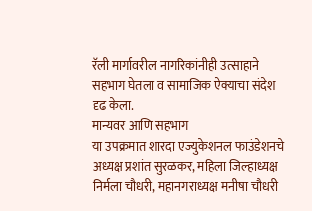रॅली मार्गावरील नागरिकांनीही उत्साहाने सहभाग घेतला व सामाजिक ऐक्याचा संदेश दृढ केला.
मान्यवर आणि सहभाग
या उपक्रमात शारदा एज्युकेशनल फाउंडेशनचे अध्यक्ष प्रशांत सुरळकर, महिला जिल्हाध्यक्ष निर्मला चौधरी, महानगराध्यक्ष मनीषा चौधरी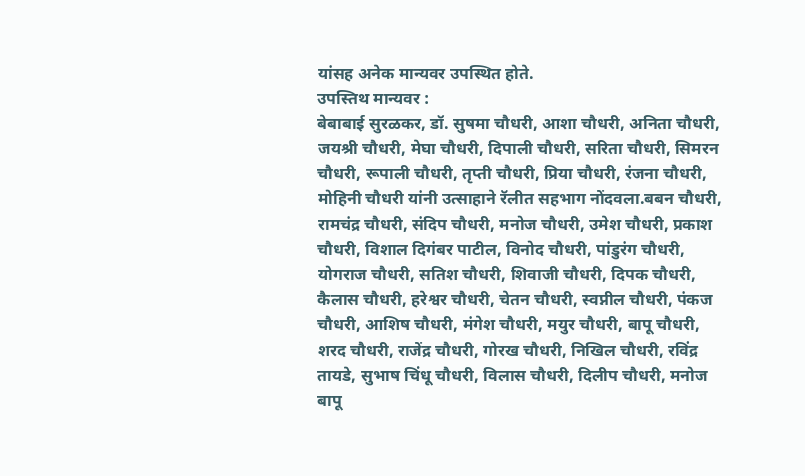यांसह अनेक मान्यवर उपस्थित होते.
उपस्तिथ मान्यवर :
बेबाबाई सुरळकर, डॉ. सुषमा चौधरी, आशा चौधरी, अनिता चौधरी, जयश्री चौधरी, मेघा चौधरी, दिपाली चौधरी, सरिता चौधरी, सिमरन चौधरी, रूपाली चौधरी, तृप्ती चौधरी, प्रिया चौधरी, रंजना चौधरी, मोहिनी चौधरी यांनी उत्साहाने रॅलीत सहभाग नोंदवला.बबन चौधरी, रामचंद्र चौधरी, संदिप चौधरी, मनोज चौधरी, उमेश चौधरी, प्रकाश चौधरी, विशाल दिगंबर पाटील, विनोद चौधरी, पांडुरंग चौधरी, योगराज चौधरी, सतिश चौधरी, शिवाजी चौधरी, दिपक चौधरी, कैलास चौधरी, हरेश्वर चौधरी, चेतन चौधरी, स्वप्नील चौधरी, पंकज चौधरी, आशिष चौधरी, मंगेश चौधरी, मयुर चौधरी, बापू चौधरी, शरद चौधरी, राजेंद्र चौधरी, गोरख चौधरी, निखिल चौधरी, रविंद्र तायडे, सुभाष चिंधू चौधरी, विलास चौधरी, दिलीप चौधरी, मनोज बापू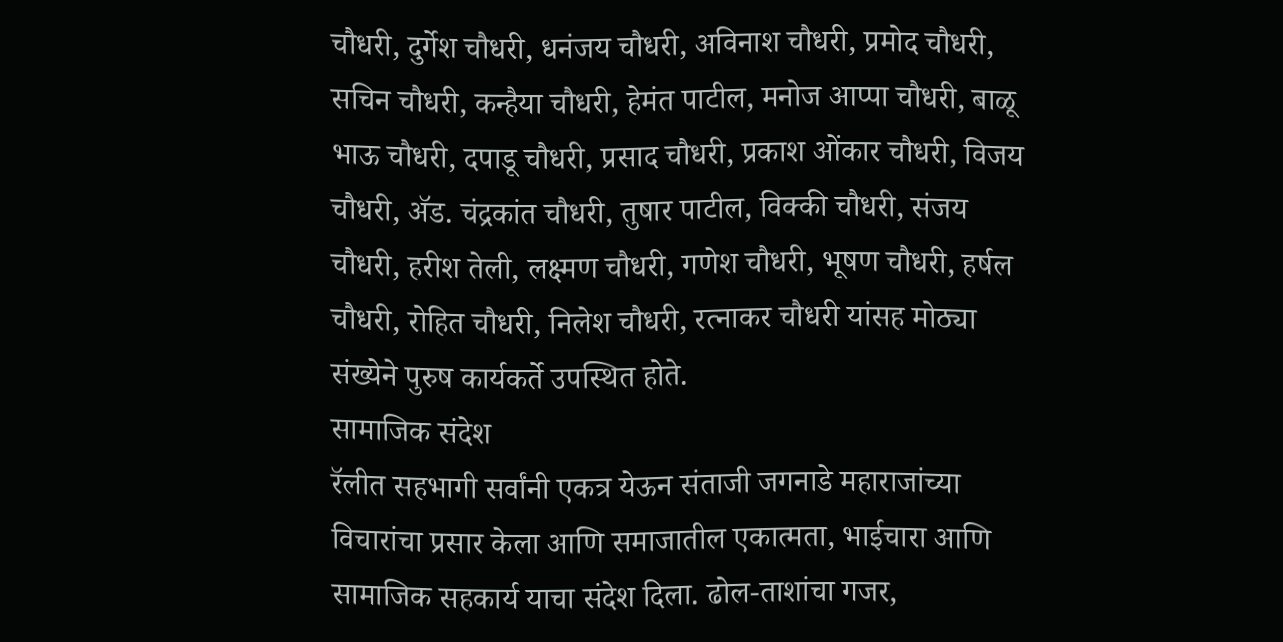चौधरी, दुर्गेश चौधरी, धनंजय चौधरी, अविनाश चौधरी, प्रमोद चौधरी, सचिन चौधरी, कन्हैया चौधरी, हेमंत पाटील, मनोज आप्पा चौधरी, बाळू भाऊ चौधरी, दपाडू चौधरी, प्रसाद चौधरी, प्रकाश ओंकार चौधरी, विजय चौधरी, ॲड. चंद्रकांत चौधरी, तुषार पाटील, विक्की चौधरी, संजय चौधरी, हरीश तेली, लक्ष्मण चौधरी, गणेश चौधरी, भूषण चौधरी, हर्षल चौधरी, रोहित चौधरी, निलेश चौधरी, रत्नाकर चौधरी यांसह मोठ्या संख्येने पुरुष कार्यकर्ते उपस्थित होते.
सामाजिक संदेश
रॅलीत सहभागी सर्वांनी एकत्र येऊन संताजी जगनाडे महाराजांच्या विचारांचा प्रसार केला आणि समाजातील एकात्मता, भाईचारा आणि सामाजिक सहकार्य याचा संदेश दिला. ढोल-ताशांचा गजर,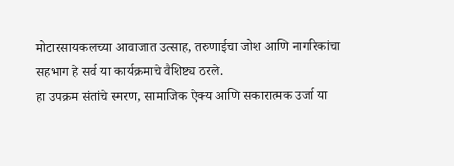मोटारसायकलच्या आवाजात उत्साह, तरुणाईचा जोश आणि नागरिकांचा सहभाग हे सर्व या कार्यक्रमाचे वैशिष्ट्य ठरले.
हा उपक्रम संतांचे स्मरण, सामाजिक ऐक्य आणि सकारात्मक उर्जा या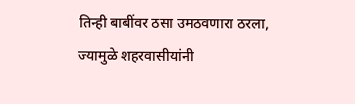तिन्ही बाबींवर ठसा उमठवणारा ठरला, ज्यामुळे शहरवासीयांनी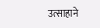उत्साहाने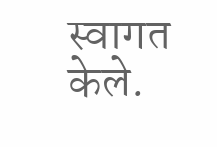स्वागत केले.